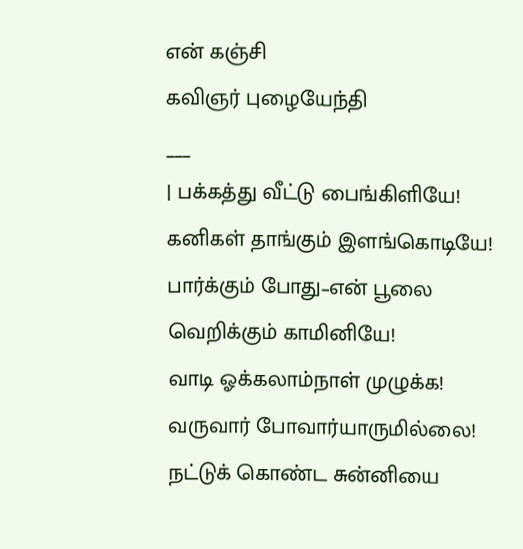என் கஞ்சி
கவிஞர் புழையேந்தி
___
| பக்கத்து வீட்டு பைங்கிளியே!
கனிகள் தாங்கும் இளங்கொடியே! பார்க்கும் போது–என் பூலை வெறிக்கும் காமினியே!
வாடி ஓக்கலாம்நாள் முழுக்க! வருவார் போவார்யாருமில்லை!
நட்டுக் கொண்ட சுன்னியை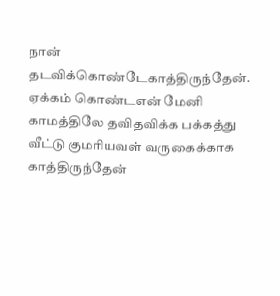நான் தடவிக்கொண்டேகாத்திருந்தேன்.
ஏக்கம் கொண்டஎன் மேனி காமத்திலே தவிதவிக்க பக்கத்து வீட்டு குமரியவள் வருகைக்காக காத்திருந்தேன்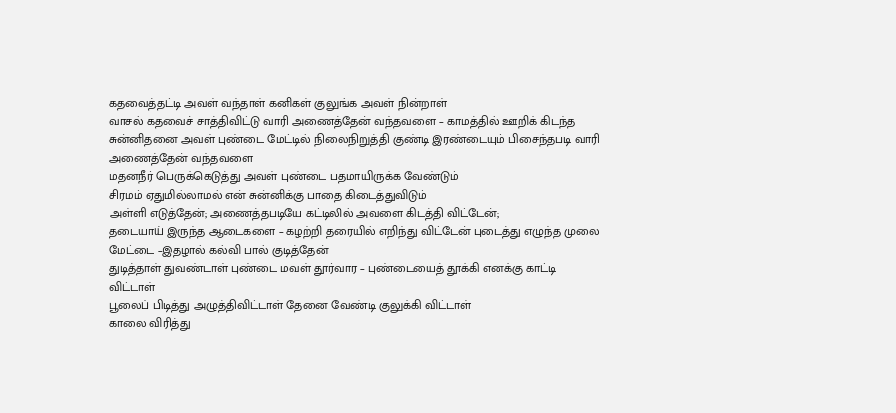கதவைத்தட்டி அவள் வந்தாள் கனிகள் குலுங்க அவள் நின்றாள்
வாசல் கதவைச் சாத்திவிட்டு வாரி அணைத்தேன் வந்தவளை – காமத்தில் ஊறிக் கிடந்த சுன்னிதனை அவள் புண்டை மேட்டில் நிலைநிறுத்தி குண்டி இரண்டையும் பிசைந்தபடி வாரி அணைத்தேன் வந்தவளை
மதனநீர் பெருக்கெடுத்து அவள் புண்டை பதமாயிருக்க வேண்டும்
சிரமம் ஏதுமில்லாமல் என் சுன்னிக்கு பாதை கிடைத்துவிடும்
அள்ளி எடுத்தேன்; அணைத்தபடியே கட்டிலில் அவளை கிடத்தி விட்டேன்;
தடையாய் இருந்த ஆடைகளை – கழற்றி தரையில் எறிந்து விட்டேன் புடைத்து எழுந்த முலை மேட்டை –இதழால் கல்வி பால் குடித்தேன்
துடித்தாள் துவண்டாள் புண்டை மவள் தூர்வார – புண்டையைத் தூக்கி எனக்கு காட்டி விட்டாள்
பூலைப் பிடித்து அழுத்திவிட்டாள் தேனை வேண்டி குலுக்கி விட்டாள்
காலை விரித்து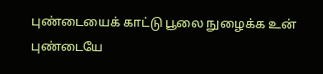புண்டையைக் காட்டு பூலை நுழைக்க உன் புண்டையே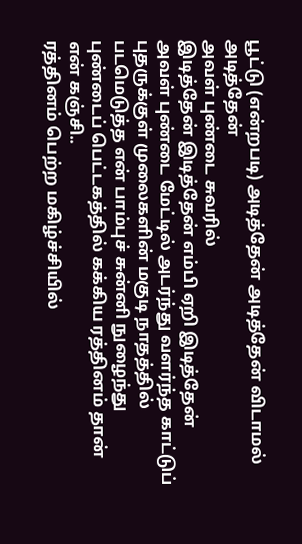பூட்டு (என்றபடி) அடித்தேன் அடித்தேன் விடாமல் அடித்தேன்
அவள் புண்டை சுவரில்
இடித்தேன் இடித்தேன் எம்பி ஏறி இடித்தேன்
அவள் புண்டை மேட்டில் அடர்ந்து வளர்ந்த காட்டுப் புதருக்குள் முலைகளின் மகுடி நாதத்தில் படமெடுத்த என் பாம்புச் சுன்னி நுழைந்து புண்டைப் பெட்டகத்தில் கக்கிய ரத்தினம் தான் என் கஞ்சி..
ரத்தினம் பெற்ற மகிழ்ச்சியில்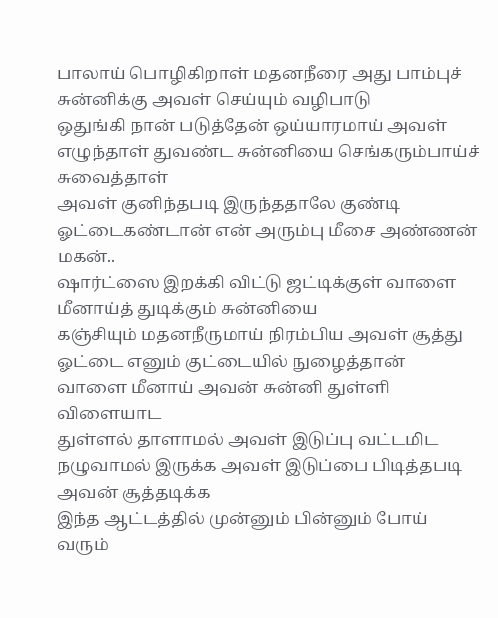பாலாய் பொழிகிறாள் மதனநீரை அது பாம்புச் சுன்னிக்கு அவள் செய்யும் வழிபாடு
ஒதுங்கி நான் படுத்தேன் ஒய்யாரமாய் அவள் எழுந்தாள் துவண்ட சுன்னியை செங்கரும்பாய்ச் சுவைத்தாள்
அவள் குனிந்தபடி இருந்ததாலே குண்டி ஓட்டைகண்டான் என் அரும்பு மீசை அண்ணன் மகன்..
ஷார்ட்ஸை இறக்கி விட்டு ஜட்டிக்குள் வாளை மீனாய்த் துடிக்கும் சுன்னியை
கஞ்சியும் மதனநீருமாய் நிரம்பிய அவள் சூத்து ஓட்டை எனும் குட்டையில் நுழைத்தான்
வாளை மீனாய் அவன் சுன்னி துள்ளி விளையாட
துள்ளல் தாளாமல் அவள் இடுப்பு வட்டமிட
நழுவாமல் இருக்க அவள் இடுப்பை பிடித்தபடி அவன் சூத்தடிக்க
இந்த ஆட்டத்தில் முன்னும் பின்னும் போய் வரும்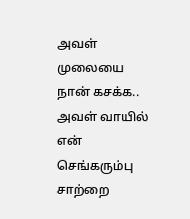அவள் முலையை நான் கசக்க..
அவள் வாயில் என் செங்கரும்பு சாற்றை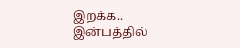இறக்க..
இன்பத்தில்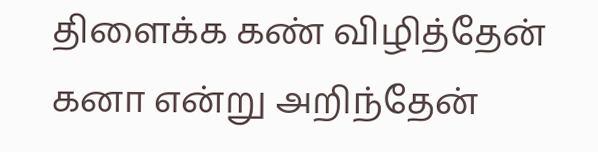திளைக்க கண் விழித்தேன் கனா என்று அறிந்தேன்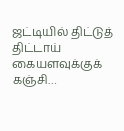ஜட்டியில் திட்டுத் திட்டாய் கையளவுக்குக் கஞ்சி…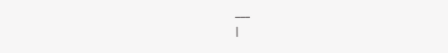___
|